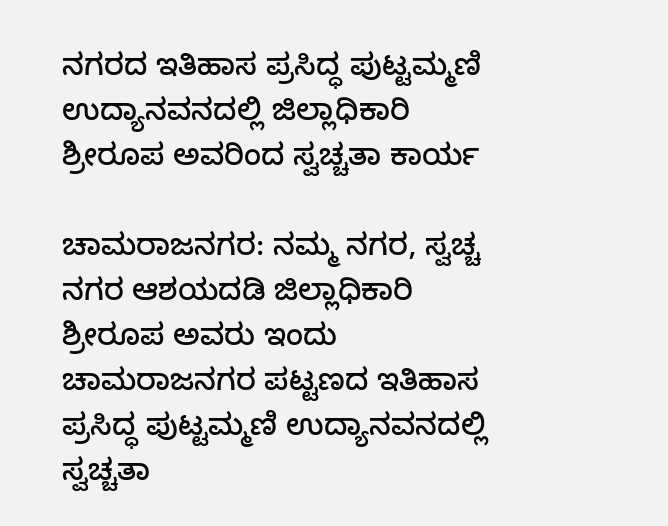ನಗರದ ಇತಿಹಾಸ ಪ್ರಸಿದ್ಧ ಪುಟ್ಟಮ್ಮಣಿ ಉದ್ಯಾನವನದಲ್ಲಿ ಜಿಲ್ಲಾಧಿಕಾರಿ ಶ್ರೀರೂಪ ಅವರಿಂದ ಸ್ವಚ್ಚತಾ ಕಾರ್ಯ

ಚಾಮರಾಜನಗರ: ನಮ್ಮ ನಗರ, ಸ್ವಚ್ಚ ನಗರ ಆಶಯದಡಿ ಜಿಲ್ಲಾಧಿಕಾರಿ ಶ್ರೀರೂಪ ಅವರು ಇಂದು ಚಾಮರಾಜನಗರ ಪಟ್ಟಣದ ಇತಿಹಾಸ ಪ್ರಸಿದ್ಧ ಪುಟ್ಟಮ್ಮಣಿ ಉದ್ಯಾನವನದಲ್ಲಿ ಸ್ವಚ್ಚತಾ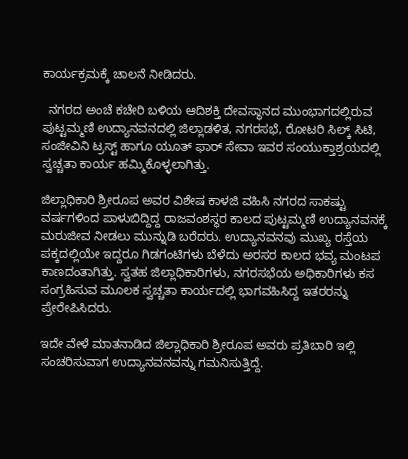ಕಾರ್ಯಕ್ರಮಕ್ಕೆ ಚಾಲನೆ ನೀಡಿದರು.

  ನಗರದ ಅಂಚೆ ಕಚೇರಿ ಬಳಿಯ ಆದಿಶಕ್ತಿ ದೇವಸ್ಥಾನದ ಮುಂಭಾಗದಲ್ಲಿರುವ ಪುಟ್ಟಮ್ಮಣಿ ಉದ್ಯಾನವನದಲ್ಲಿ ಜಿಲ್ಲಾಡಳಿತ, ನಗರಸಭೆ, ರೋಟರಿ ಸಿಲ್ಕ್ ಸಿಟಿ, ಸಂಜೀವಿನಿ ಟ್ರಸ್ಟ್ ಹಾಗೂ ಯೂತ್ ಫಾರ್ ಸೇವಾ ಇವರ ಸಂಯುಕ್ತಾಶ್ರಯದಲ್ಲಿ ಸ್ವಚ್ಚತಾ ಕಾರ್ಯ ಹಮ್ಮಿಕೊಳ್ಳಲಾಗಿತ್ತು.

ಜಿಲ್ಲಾಧಿಕಾರಿ ಶ್ರೀರೂಪ ಅವರ ವಿಶೇಷ ಕಾಳಜಿ ವಹಿಸಿ ನಗರದ ಸಾಕಷ್ಟು ವರ್ಷಗಳಿಂದ ಪಾಳುಬಿದ್ದಿದ್ದ ರಾಜವಂಶಸ್ಥರ ಕಾಲದ ಪುಟ್ಟಮ್ಮಣಿ ಉದ್ಯಾನವನಕ್ಕೆ ಮರುಜೀವ ನೀಡಲು ಮುನ್ನುಡಿ ಬರೆದರು. ಉದ್ಯಾನವನವು ಮುಖ್ಯ ರಸ್ತೆಯ ಪಕ್ಕದಲ್ಲಿಯೇ ಇದ್ದರೂ ಗಿಡಗಂಟಿಗಳು ಬೆಳೆದು ಅರಸರ ಕಾಲದ ಭವ್ಯ ಮಂಟಪ ಕಾಣದಂತಾಗಿತ್ತು. ಸ್ವತಹ ಜಿಲ್ಲಾಧಿಕಾರಿಗಳು, ನಗರಸಭೆಯ ಅಧಿಕಾರಿಗಳು ಕಸ ಸಂಗ್ರಹಿಸುವ ಮೂಲಕ ಸ್ವಚ್ಚತಾ ಕಾರ್ಯದಲ್ಲಿ ಭಾಗವಹಿಸಿದ್ದ ಇತರರನ್ನು ಪ್ರೇರೇಪಿಸಿದರು.

ಇದೇ ವೇಳೆ ಮಾತನಾಡಿದ ಜಿಲ್ಲಾಧಿಕಾರಿ ಶ್ರೀರೂಪ ಅವರು ಪ್ರತಿಬಾರಿ ಇಲ್ಲಿ ಸಂಚರಿಸುವಾಗ ಉದ್ಯಾನವನವನ್ನು ಗಮನಿಸುತ್ತಿದ್ದೆ.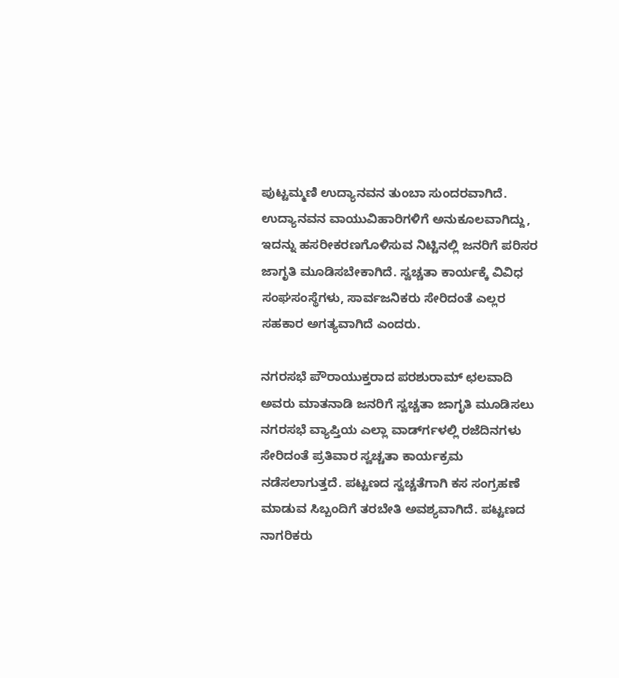ಪುಟ್ಟಮ್ಮಣಿ ಉದ್ಯಾನವನ ತುಂಬಾ ಸುಂದರವಾಗಿದೆ. ಉದ್ಯಾನವನ ವಾಯುವಿಹಾರಿಗಳಿಗೆ ಅನುಕೂಲವಾಗಿದ್ದು, ಇದನ್ನು ಹಸರೀಕರಣಗೊಳಿಸುವ ನಿಟ್ಟಿನಲ್ಲಿ ಜನರಿಗೆ ಪರಿಸರ ಜಾಗೃತಿ ಮೂಡಿಸಬೇಕಾಗಿದೆ. ಸ್ವಚ್ಚತಾ ಕಾರ್ಯಕ್ಕೆ ವಿವಿಧ ಸಂಘಸಂಸ್ಥೆಗಳು, ಸಾರ್ವಜನಿಕರು ಸೇರಿದಂತೆ ಎಲ್ಲರ ಸಹಕಾರ ಅಗತ್ಯವಾಗಿದೆ ಎಂದರು.

ನಗರಸಭೆ ಪೌರಾಯುಕ್ತರಾದ ಪರಶುರಾಮ್ ಛಲವಾದಿ ಅವರು ಮಾತನಾಡಿ ಜನರಿಗೆ ಸ್ವಚ್ಚತಾ ಜಾಗೃತಿ ಮೂಡಿಸಲು ನಗರಸಭೆ ವ್ಯಾಪ್ತಿಯ ಎಲ್ಲಾ ವಾರ್ಡ್‍ಗಳಲ್ಲಿ ರಜೆದಿನಗಳು ಸೇರಿದಂತೆ ಪ್ರತಿವಾರ ಸ್ವಚ್ಚತಾ ಕಾರ್ಯಕ್ರಮ ನಡೆಸಲಾಗುತ್ತದೆ. ಪಟ್ಟಣದ ಸ್ವಚ್ಚತೆಗಾಗಿ ಕಸ ಸಂಗ್ರಹಣೆ ಮಾಡುವ ಸಿಬ್ಬಂದಿಗೆ ತರಬೇತಿ ಅವಶ್ಯವಾಗಿದೆ. ಪಟ್ಟಣದ ನಾಗರಿಕರು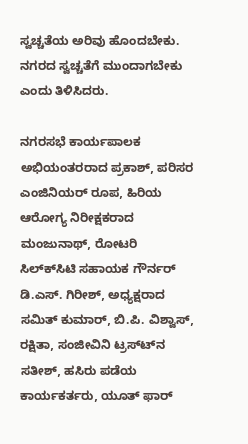ಸ್ವಚ್ಚತೆಯ ಅರಿವು ಹೊಂದಬೇಕು. ನಗರದ ಸ್ವಚ್ಚತೆಗೆ ಮುಂದಾಗಬೇಕು ಎಂದು ತಿಳಿಸಿದರು.

ನಗರಸಭೆ ಕಾರ್ಯಪಾಲಕ ಅಭಿಯಂತರರಾದ ಪ್ರಕಾಶ್, ಪರಿಸರ ಎಂಜಿನಿಯರ್ ರೂಪ, ಹಿರಿಯ ಆರೋಗ್ಯ ನಿರೀಕ್ಷಕರಾದ ಮಂಜುನಾಥ್, ರೋಟರಿ ಸಿಲ್ಕ್‍ಸಿಟಿ ಸಹಾಯಕ ಗೌರ್ನರ್ ಡಿ.ಎಸ್. ಗಿರೀಶ್, ಅಧ್ಯಕ್ಷರಾದ ಸಮಿತ್ ಕುಮಾರ್, ಬಿ.ಪಿ. ವಿಶ್ವಾಸ್, ರಕ್ಷಿತಾ, ಸಂಜೀವಿನಿ ಟ್ರಸ್ಟ್‍ನ ಸತೀಶ್, ಹಸಿರು ಪಡೆಯ ಕಾರ್ಯಕರ್ತರು, ಯೂತ್ ಫಾರ್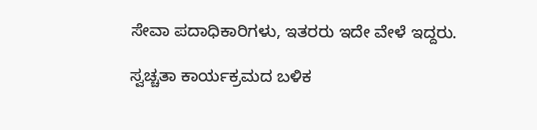ಸೇವಾ ಪದಾಧಿಕಾರಿಗಳು, ಇತರರು ಇದೇ ವೇಳೆ ಇದ್ದರು.

ಸ್ವಚ್ಚತಾ ಕಾರ್ಯಕ್ರಮದ ಬಳಿಕ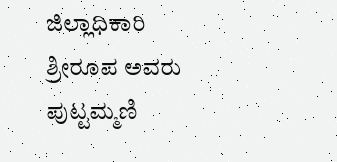ಜಿಲ್ಲಾಧಿಕಾರಿ ಶ್ರೀರೂಪ ಅವರು ಪುಟ್ಟಮ್ಮಣಿ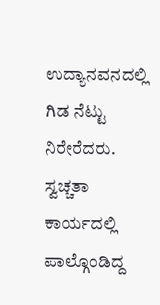ಉದ್ಯಾನವನದಲ್ಲಿ ಗಿಡ ನೆಟ್ಟು ನಿರೇರೆದರು. ಸ್ವಚ್ಚತಾ ಕಾರ್ಯದಲ್ಲಿ ಪಾಲ್ಗೊಂಡಿದ್ದ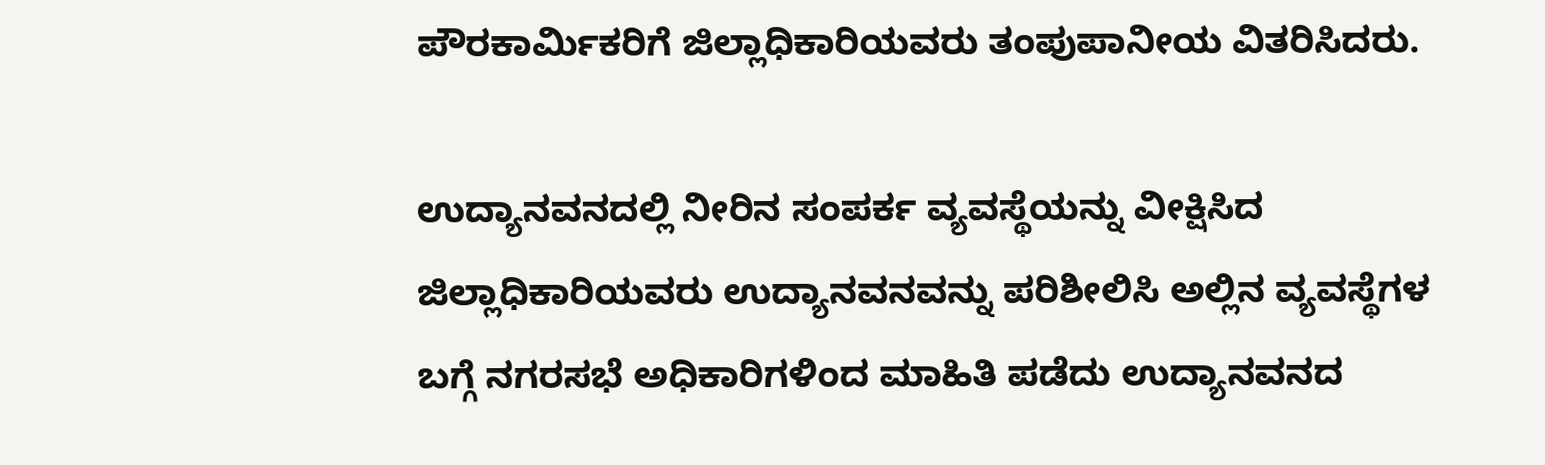ಪೌರಕಾರ್ಮಿಕರಿಗೆ ಜಿಲ್ಲಾಧಿಕಾರಿಯವರು ತಂಪುಪಾನೀಯ ವಿತರಿಸಿದರು.

ಉದ್ಯಾನವನದಲ್ಲಿ ನೀರಿನ ಸಂಪರ್ಕ ವ್ಯವಸ್ಥೆಯನ್ನು ವೀಕ್ಷಿಸಿದ ಜಿಲ್ಲಾಧಿಕಾರಿಯವರು ಉದ್ಯಾನವನವನ್ನು ಪರಿಶೀಲಿಸಿ ಅಲ್ಲಿನ ವ್ಯವಸ್ಥೆಗಳ ಬಗ್ಗೆ ನಗರಸಭೆ ಅಧಿಕಾರಿಗಳಿಂದ ಮಾಹಿತಿ ಪಡೆದು ಉದ್ಯಾನವನದ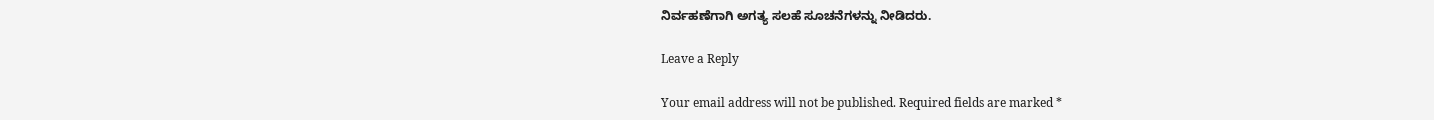ನಿರ್ವಹಣೆಗಾಗಿ ಅಗತ್ಯ ಸಲಹೆ ಸೂಚನೆಗಳನ್ನು ನೀಡಿದರು.

Leave a Reply

Your email address will not be published. Required fields are marked *